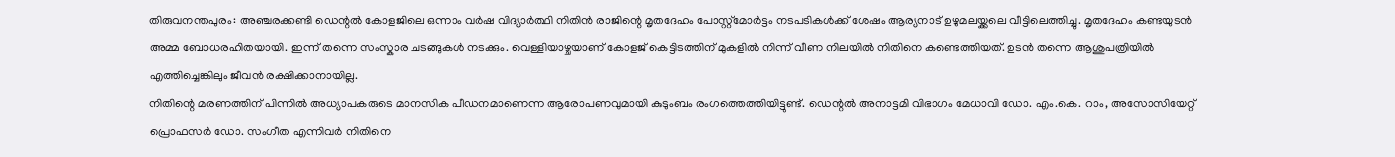തിരുവനന്തപുരം: അഞ്ചരക്കണ്ടി ഡെന്റൽ കോളജിലെ ഒന്നാം വർഷ വിദ്യാർത്ഥി നിതിൻ രാജിന്റെ മൃതദേഹം പോസ്റ്റ്മോർട്ടം നടപടികൾക്ക് ശേഷം ആര്യനാട് ഉഴുമലയ്ക്കലെ വീട്ടിലെത്തിച്ചു. മൃതദേഹം കണ്ടയുടൻ അമ്മ ബോധരഹിതയായി. ഇന്ന് തന്നെ സംസ്കാര ചടങ്ങുകൾ നടക്കും. വെള്ളിയാഴ്ചയാണ് കോളജ് കെട്ടിടത്തിന് മുകളിൽ നിന്ന് വീണ നിലയിൽ നിതിനെ കണ്ടെത്തിയത്. ഉടൻ തന്നെ ആശുപത്രിയിൽ എത്തിച്ചെങ്കിലും ജീവൻ രക്ഷിക്കാനായില്ല.
നിതിന്റെ മരണത്തിന് പിന്നിൽ അധ്യാപകരുടെ മാനസിക പീഡനമാണെന്ന ആരോപണവുമായി കുടുംബം രംഗത്തെത്തിയിട്ടുണ്ട്. ഡെന്റൽ അനാട്ടമി വിഭാഗം മേധാവി ഡോ. എം.കെ. റാം, അസോസിയേറ്റ് പ്രൊഫസർ ഡോ. സംഗീത എന്നിവർ നിതിനെ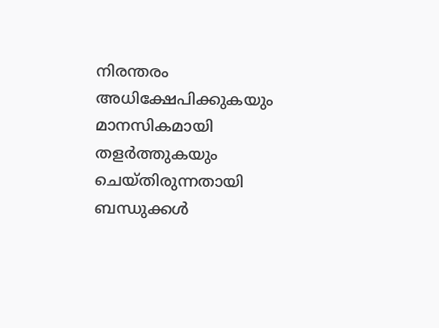നിരന്തരം അധിക്ഷേപിക്കുകയും മാനസികമായി തളർത്തുകയും ചെയ്തിരുന്നതായി ബന്ധുക്കൾ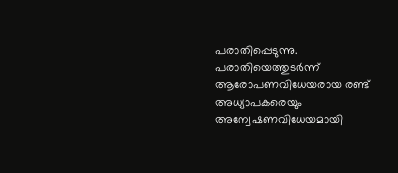പരാതിപ്പെടുന്നു. പരാതിയെത്തുടർന്ന് ആരോപണവിധേയരായ രണ്ട് അധ്യാപകരെയും അന്വേഷണവിധേയമായി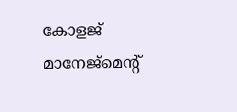കോളജ് മാനേജ്മെന്റ്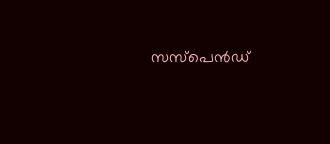സസ്പെൻഡ്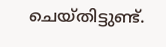ചെയ്തിട്ടുണ്ട്.